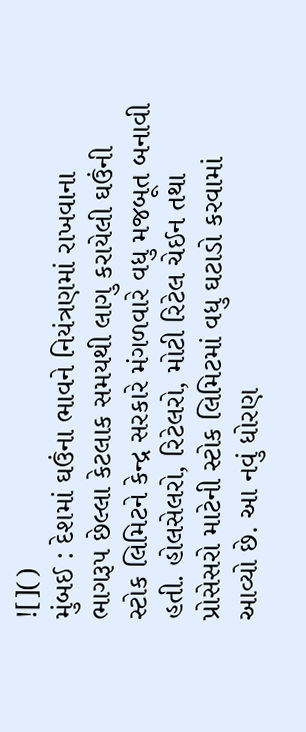![]()
મુંબઈ : દેશમાં ઘઉંના ભાવને નિયંત્રણમાં રાખવાના ભાગરૂપ છેલ્લા કેટલાક સમયથી લાગુ કરાયેલી ઘઉંની સ્ટોક લિમિટને કેન્દ્ર સરકારે મંગળવારે વધુ મજબૂત બનાવી હતી. હોલસેલરો, રિટેલરો, મોટી રિટેલ ચેઈન તથા પ્રોસેસરો માટેની સ્ટોક લિમિટમાં વધુ ઘટાડો કરવામાં આવ્યો છે. આ નવું ધોરણ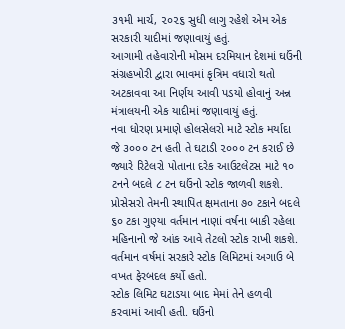૩૧મી માર્ચ, ૨૦૨૬ સુધી લાગુ રહેશે એમ એક સરકારી યાદીમાં જણાવાયું હતું.
આગામી તહેવારોની મોસમ દરમિયાન દેશમાં ઘઉંની સંગ્રહખોરી દ્વારા ભાવમાં કૃત્રિમ વધારો થતો અટકાવવા આ નિર્ણય આવી પડયો હોવાનું અન્ન મંત્રાલયની એક યાદીમાં જણાવાયું હતું.
નવા ધોરણ પ્રમાણે હોલસેલરો માટે સ્ટોક મર્યાદા જે ૩૦૦૦ ટન હતી તે ઘટાડી ૨૦૦૦ ટન કરાઈ છે જ્યારે રિટેલરો પોતાના દરેક આઉટલેટસ માટે ૧૦ ટનને બદલે ૮ ટન ઘઉંનો સ્ટોક જાળવી શકશે.
પ્રોસેસરો તેમની સ્થાપિત ક્ષમતાના ૭૦ ટકાને બદલે ૬૦ ટકા ગુણ્યા વર્તમાન નાણાં વર્ષના બાકી રહેલા મહિનાનો જે આંક આવે તેટલો સ્ટોક રાખી શકશે. વર્તમાન વર્ષમાં સરકારે સ્ટોક લિમિટમાં અગાઉ બે વખત ફેરબદલ કર્યો હતો.
સ્ટોક લિમિટ ઘટાડયા બાદ મેમાં તેને હળવી કરવામાં આવી હતી. ઘઉંનો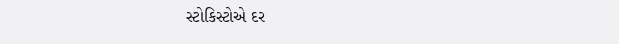સ્ટોકિસ્ટોએ દર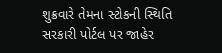શુક્રવારે તેમના સ્ટોકની સ્થિતિ સરકારી પોર્ટલ પર જાહેર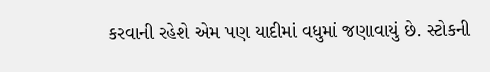કરવાની રહેશે એમ પણ યાદીમાં વધુમાં જણાવાયું છે. સ્ટોકની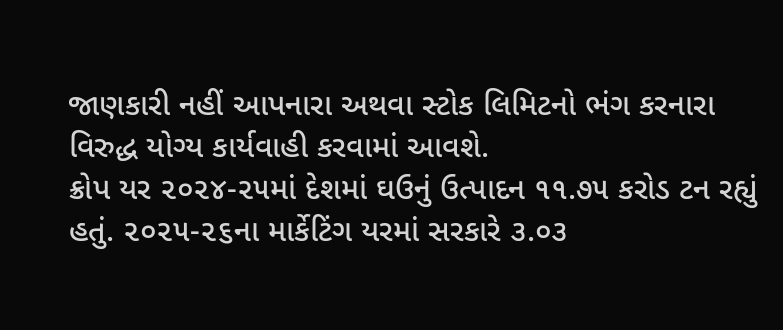જાણકારી નહીં આપનારા અથવા સ્ટોક લિમિટનો ભંગ કરનારા વિરુદ્ધ યોગ્ય કાર્યવાહી કરવામાં આવશે.
ક્રોપ યર ૨૦૨૪-૨૫માં દેશમાં ઘઉનું ઉત્પાદન ૧૧.૭૫ કરોડ ટન રહ્યું હતું. ૨૦૨૫-૨૬ના માર્કેટિંગ યરમાં સરકારે ૩.૦૩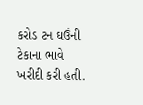કરોડ ટન ઘઉંની ટેકાના ભાવે ખરીદી કરી હતી.